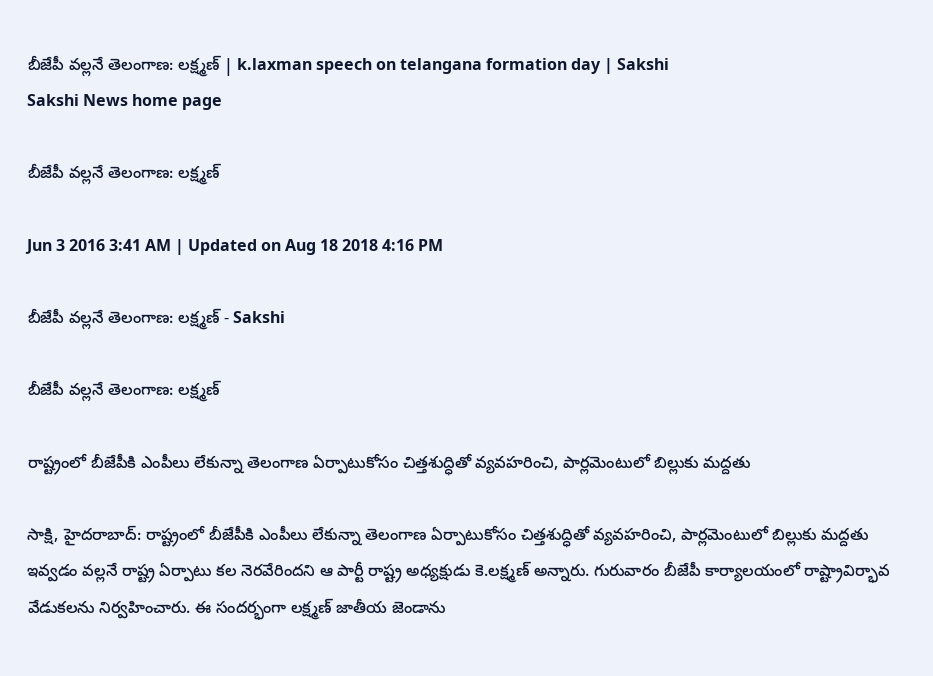బీజేపీ వల్లనే తెలంగాణ: లక్ష్మణ్ | k.laxman speech on telangana formation day | Sakshi
Sakshi News home page

బీజేపీ వల్లనే తెలంగాణ: లక్ష్మణ్

Jun 3 2016 3:41 AM | Updated on Aug 18 2018 4:16 PM

బీజేపీ వల్లనే తెలంగాణ: లక్ష్మణ్ - Sakshi

బీజేపీ వల్లనే తెలంగాణ: లక్ష్మణ్

రాష్ట్రంలో బీజేపీకి ఎంపీలు లేకున్నా తెలంగాణ ఏర్పాటుకోసం చిత్తశుద్ధితో వ్యవహరించి, పార్లమెంటులో బిల్లుకు మద్దతు

సాక్షి, హైదరాబాద్: రాష్ట్రంలో బీజేపీకి ఎంపీలు లేకున్నా తెలంగాణ ఏర్పాటుకోసం చిత్తశుద్ధితో వ్యవహరించి, పార్లమెంటులో బిల్లుకు మద్దతు ఇవ్వడం వల్లనే రాష్ట్ర ఏర్పాటు కల నెరవేరిందని ఆ పార్టీ రాష్ట్ర అధ్యక్షుడు కె.లక్ష్మణ్ అన్నారు. గురువారం బీజేపీ కార్యాలయంలో రాష్ట్రావిర్భావ వేడుకలను నిర్వహించారు. ఈ సందర్భంగా లక్ష్మణ్ జాతీయ జెండాను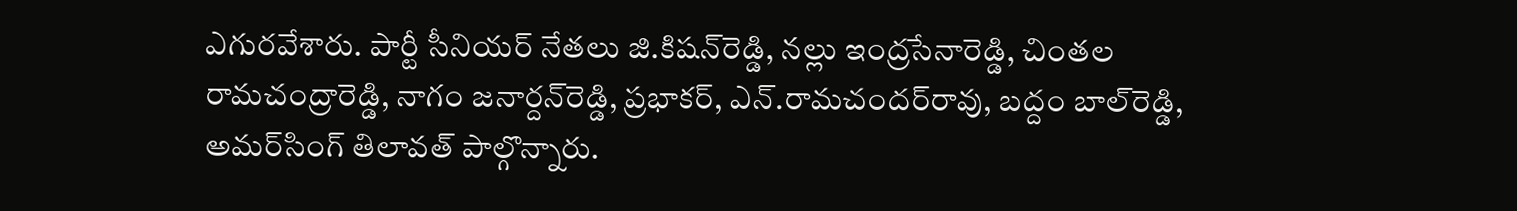ఎగురవేశారు. పార్టీ సీనియర్ నేతలు జి.కిషన్‌రెడ్డి, నల్లు ఇంద్రసేనారెడ్డి, చింతల రామచంద్రారెడ్డి, నాగం జనార్దన్‌రెడ్డి, ప్రభాకర్, ఎన్.రామచందర్‌రావు, బద్దం బాల్‌రెడ్డి, అమర్‌సింగ్ తిలావత్ పాల్గొన్నారు.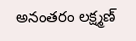అనంతరం లక్ష్మణ్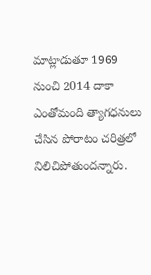మాట్లాడుతూ 1969 నుంచి 2014 దాకా ఎంతోమంది త్యాగధనులు చేసిన పోరాటం చరిత్రలో నిలిచిపోతుందన్నారు.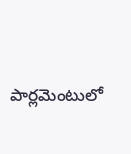పార్లమెంటులో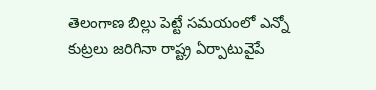తెలంగాణ బిల్లు పెట్టే సమయంలో ఎన్నో కుట్రలు జరిగినా రాష్ట్ర ఏర్పాటువైపే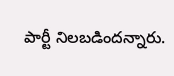పార్టీ నిలబడిందన్నారు.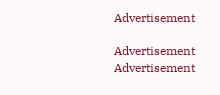Advertisement

Advertisement
Advertisement